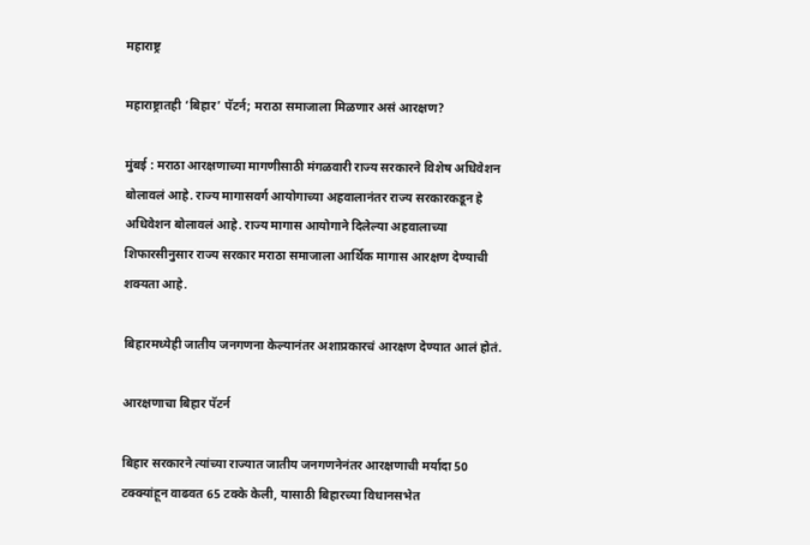महाराष्ट्र

महाराष्ट्रातही ‘बिहार’ पॅटर्न; मराठा समाजाला मिळणार असं आरक्षण?

मुंबई : मराठा आरक्षणाच्या मागणीसाठी मंगळवारी राज्य सरकारने विशेष अधिवेशन बोलावलं आहे. राज्य मागासवर्ग आयोगाच्या अहवालानंतर राज्य सरकारकडून हे अधिवेशन बोलावलं आहे. राज्य मागास आयोगाने दिलेल्या अहवालाच्या शिफारसीनुसार राज्य सरकार मराठा समाजाला आर्थिक मागास आरक्षण देण्याची शक्यता आहे.

बिहारमध्येही जातीय जनगणना केल्यानंतर अशाप्रकारचं आरक्षण देण्यात आलं होतं.

आरक्षणाचा बिहार पॅटर्न

बिहार सरकारने त्यांच्या राज्यात जातीय जनगणनेनंतर आरक्षणाची मर्यादा 50 टक्क्यांहून वाढवत 65 टक्के केली, यासाठी बिहारच्या विधानसभेत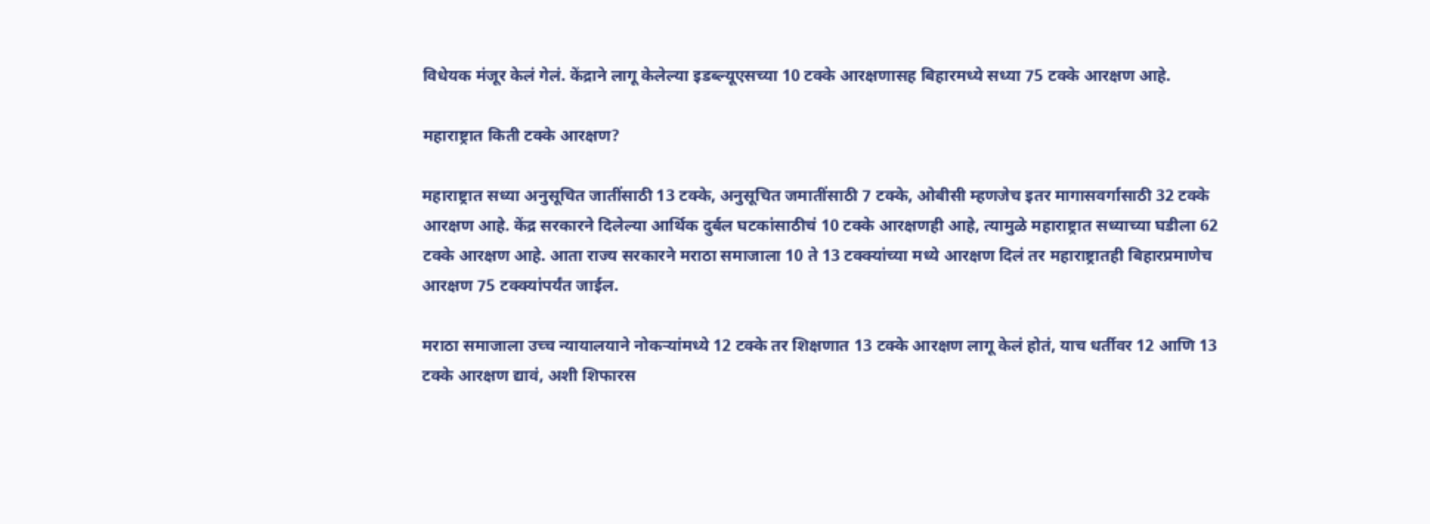विधेयक मंजूर केलं गेलं. केंद्राने लागू केलेल्या इडब्ल्यूएसच्या 10 टक्के आरक्षणासह बिहारमध्ये सध्या 75 टक्के आरक्षण आहे.

महाराष्ट्रात किती टक्के आरक्षण?

महाराष्ट्रात सध्या अनुसूचित जातींसाठी 13 टक्के, अनुसूचित जमातींसाठी 7 टक्के, ओबीसी म्हणजेच इतर मागासवर्गासाठी 32 टक्के आरक्षण आहे. केंद्र सरकारने दिलेल्या आर्थिक दुर्बल घटकांसाठीचं 10 टक्के आरक्षणही आहे, त्यामुळे महाराष्ट्रात सध्याच्या घडीला 62 टक्के आरक्षण आहे. आता राज्य सरकारने मराठा समाजाला 10 ते 13 टक्क्यांच्या मध्ये आरक्षण दिलं तर महाराष्ट्रातही बिहारप्रमाणेच आरक्षण 75 टक्क्यांपर्यंत जाईल.

मराठा समाजाला उच्च न्यायालयाने नोकऱ्यांमध्ये 12 टक्के तर शिक्षणात 13 टक्के आरक्षण लागू केलं होतं, याच धर्तीवर 12 आणि 13 टक्के आरक्षण द्यावं, अशी शिफारस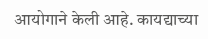आयोगाने केली आहे. कायद्याच्या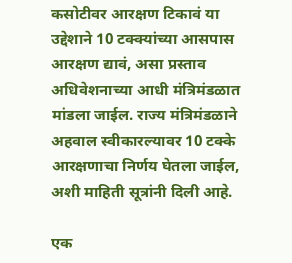कसोटीवर आरक्षण टिकावं या उद्देशाने 10 टक्क्यांच्या आसपास आरक्षण द्यावं, असा प्रस्ताव अधिवेशनाच्या आधी मंत्रिमंडळात मांडला जाईल. राज्य मंत्रिमंडळाने अहवाल स्वीकारल्यावर 10 टक्के आरक्षणाचा निर्णय घेतला जाईल, अशी माहिती सूत्रांनी दिली आहे.

एक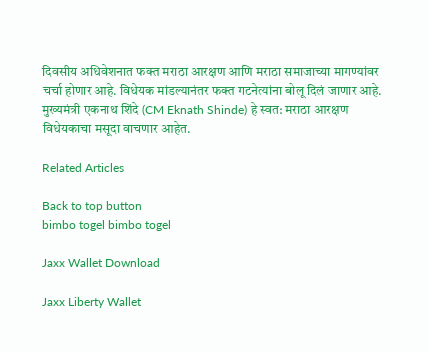दिवसीय अधिवेशनात फक्त मराठा आरक्षण आणि मराठा समाजाच्या मागण्यांवर चर्चा होणार आहे. विधेयक मांडल्यानंतर फक्त गटनेत्यांना बोलू दिलं जाणार आहे. मुख्यमंत्री एकनाथ शिंदे (CM Eknath Shinde) हे स्वत: मराठा आरक्षण विधेयकाचा मसूदा वाचणार आहेत.

Related Articles

Back to top button
bimbo togel bimbo togel

Jaxx Wallet Download

Jaxx Liberty Wallet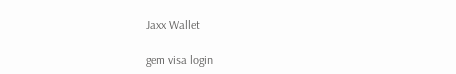Jaxx Wallet

gem visa login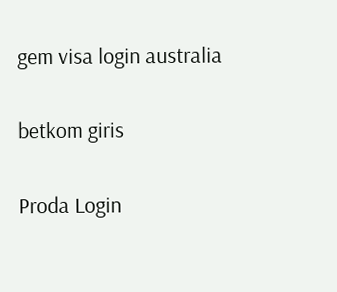gem visa login australia

betkom giris

Proda Login